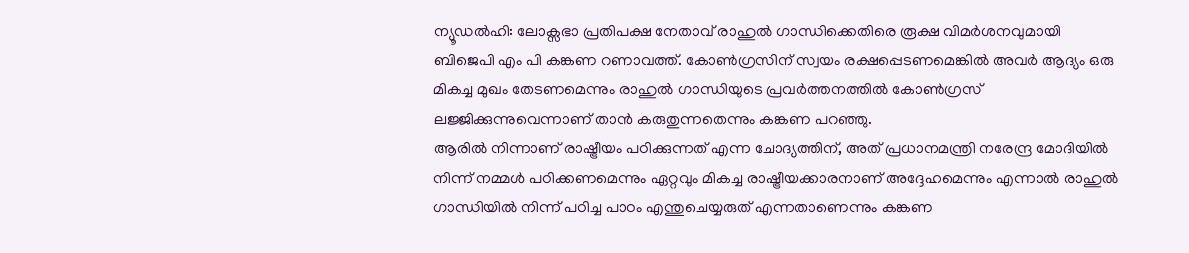ന്യൂഡൽഹി: ലോക്സഭാ പ്രതിപക്ഷ നേതാവ് രാഹുൽ ഗാന്ധിക്കെതിരെ രൂക്ഷ വിമർശനവുമായി ബിജെപി എം പി കങ്കണ റണാവത്ത്. കോൺഗ്രസിന് സ്വയം രക്ഷപ്പെടണമെങ്കിൽ അവർ ആദ്യം ഒരു മികച്ച മുഖം തേടണമെന്നും രാഹുൽ ഗാന്ധിയുടെ പ്രവർത്തനത്തിൽ കോൺഗ്രസ് ലജ്ജിക്കുന്നുവെന്നാണ് താൻ കരുതുന്നതെന്നും കങ്കണ പറഞ്ഞു.
ആരിൽ നിന്നാണ് രാഷ്ട്രീയം പഠിക്കുന്നത് എന്ന ചോദ്യത്തിന്, അത് പ്രധാനമന്ത്രി നരേന്ദ്ര മോദിയിൽ നിന്ന് നമ്മൾ പഠിക്കണമെന്നും ഏറ്റവും മികച്ച രാഷ്ട്രീയക്കാരനാണ് അദ്ദേഹമെന്നും എന്നാൽ രാഹുൽ ഗാന്ധിയിൽ നിന്ന് പഠിച്ച പാഠം എന്തുചെയ്യരുത് എന്നതാണെന്നും കങ്കണ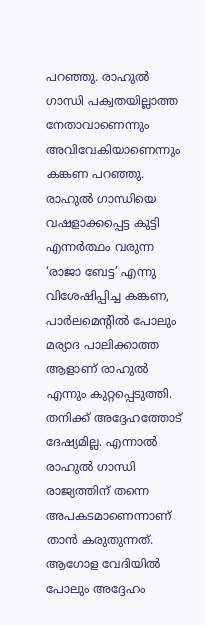പറഞ്ഞു. രാഹുൽ ഗാന്ധി പക്വതയില്ലാത്ത നേതാവാണെന്നും അവിവേകിയാണെന്നും കങ്കണ പറഞ്ഞു.
രാഹുൽ ഗാന്ധിയെ വഷളാക്കപ്പെട്ട കുട്ടി എന്നർത്ഥം വരുന്ന ‘രാജാ ബേട്ട’ എന്നു വിശേഷിപ്പിച്ച കങ്കണ, പാർലമെന്റിൽ പോലും മര്യാദ പാലിക്കാത്ത ആളാണ് രാഹുൽ എന്നും കുറ്റപ്പെടുത്തി. തനിക്ക് അദ്ദേഹത്തോട് ദേഷ്യമില്ല. എന്നാൽ രാഹുൽ ഗാന്ധി രാജ്യത്തിന് തന്നെ അപകടമാണെന്നാണ് താൻ കരുതുന്നത്. ആഗോള വേദിയിൽ പോലും അദ്ദേഹം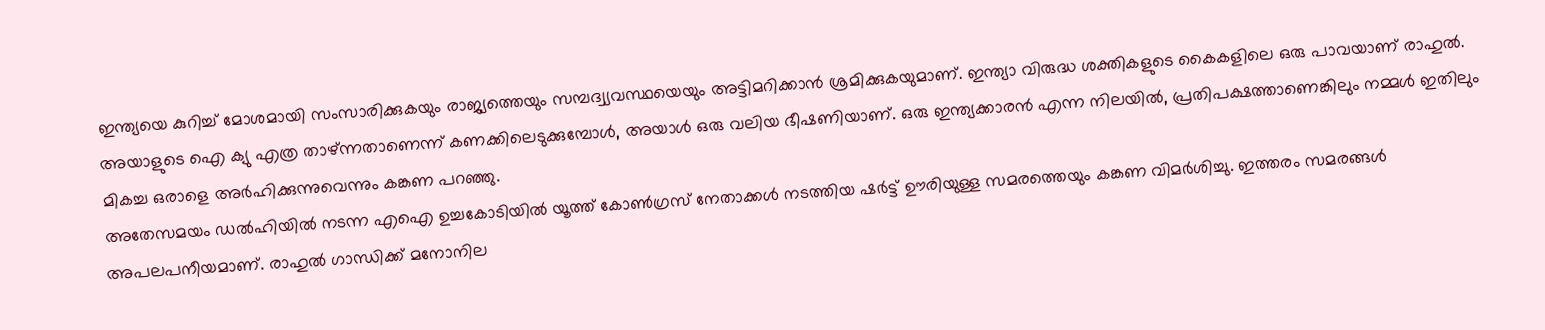ഇന്ത്യയെ കുറിച്ച് മോശമായി സംസാരിക്കുകയും രാജ്യത്തെയും സമ്പദ്വ്യവസ്ഥയെയും അട്ടിമറിക്കാൻ ശ്രമിക്കുകയുമാണ്. ഇന്ത്യാ വിരുദ്ധ ശക്തികളുടെ കൈകളിലെ ഒരു പാവയാണ് രാഹുൽ. അയാളുടെ ഐ ക്യു എത്ര താഴ്ന്നതാണെന്ന് കണക്കിലെടുക്കുമ്പോൾ, അയാൾ ഒരു വലിയ ഭീഷണിയാണ്. ഒരു ഇന്ത്യക്കാരൻ എന്ന നിലയിൽ, പ്രതിപക്ഷത്താണെങ്കിലും നമ്മൾ ഇതിലും മികച്ച ഒരാളെ അർഹിക്കുന്നുവെന്നും കങ്കണ പറഞ്ഞു.
അതേസമയം ഡൽഹിയിൽ നടന്ന എഐ ഉച്ചകോടിയിൽ യൂത്ത് കോൺഗ്രസ് നേതാക്കൾ നടത്തിയ ഷർട്ട് ഊരിയുള്ള സമരത്തെയും കങ്കണ വിമർശിച്ചു. ഇത്തരം സമരങ്ങൾ അപലപനീയമാണ്. രാഹുൽ ഗാന്ധിക്ക് മനോനില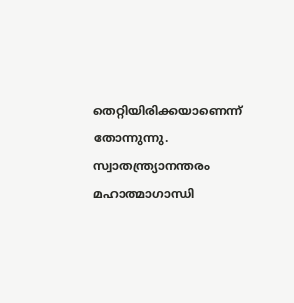തെറ്റിയിരിക്കയാണെന്ന് തോന്നുന്നു. സ്വാതന്ത്ര്യാനന്തരം മഹാത്മാഗാന്ധി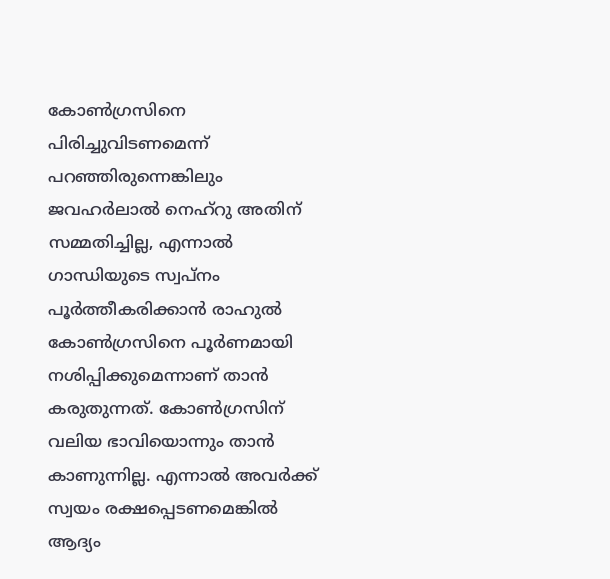കോൺഗ്രസിനെ പിരിച്ചുവിടണമെന്ന് പറഞ്ഞിരുന്നെങ്കിലും ജവഹർലാൽ നെഹ്റു അതിന് സമ്മതിച്ചില്ല, എന്നാൽ ഗാന്ധിയുടെ സ്വപ്നം പൂർത്തീകരിക്കാൻ രാഹുൽ കോൺഗ്രസിനെ പൂർണമായി നശിപ്പിക്കുമെന്നാണ് താൻ കരുതുന്നത്. കോൺഗ്രസിന് വലിയ ഭാവിയൊന്നും താൻ കാണുന്നില്ല. എന്നാൽ അവർക്ക് സ്വയം രക്ഷപ്പെടണമെങ്കിൽ ആദ്യം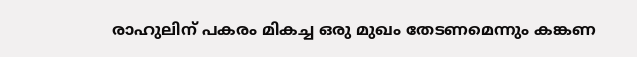രാഹുലിന് പകരം മികച്ച ഒരു മുഖം തേടണമെന്നും കങ്കണ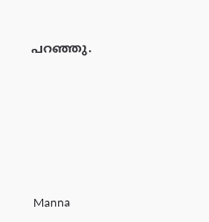പറഞ്ഞു.










Manna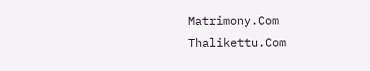Matrimony.Com
Thalikettu.Com